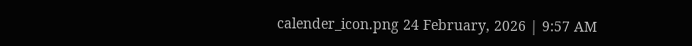calender_icon.png 24 February, 2026 | 9:57 AM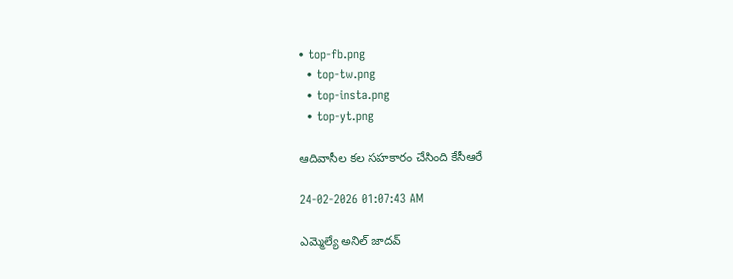• top-fb.png
  • top-tw.png
  • top-insta.png
  • top-yt.png

ఆదివాసీల కల సహకారం చేసింది కేసీఆరే

24-02-2026 01:07:43 AM

ఎమ్మెల్యే అనిల్ జాదవ్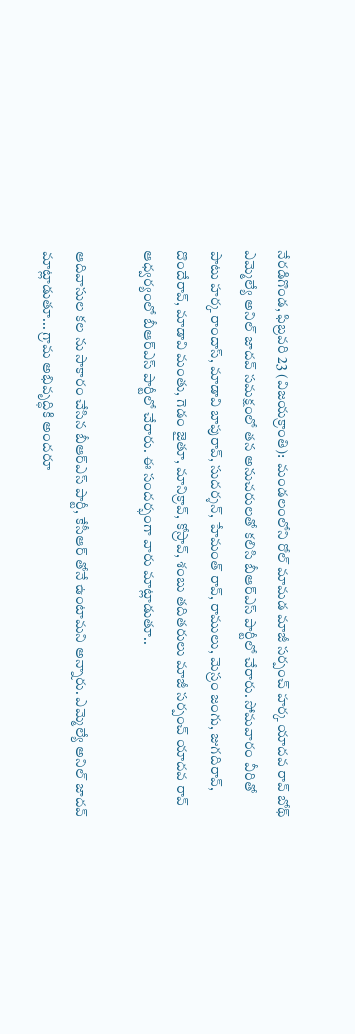నేరడిగొండ, ఫిబ్రవరి 23 (విజయక్రాంతి):  మండలంలోని రోల్ మామడ మాజీ సర్పంచ్ హర్క యాదవ రావ్ బోథ్ ఎమ్మెల్యే అనిల్ జాదవ్ సమక్షంలో తన అనుచరులతో కలిసి బీఆర్‌ఎస్ పార్టీలో చేరారు. సోమవారం వీరితో పాటు హర్క రాందాస్, మాడావి బాపురావ్, సుదర్శన్, హేమంత్ రావ్, రాములు, మెస్రం జంగు, జుగదిరావ్, దొందేరావ్, మాడావి మంతు, గెడం జైతూ, మానిక్రావ్, కోస్రావ్, శంబు తదితరులు మాజీ సర్పంచ్ యాదవ రావ్ ఆధ్వర్యంలో బీఆర్‌ఎస్ పార్టీలో చేరారు. ఈ సందర్భంగా వారు మాట్లాడుతూ..

ఆదివాసుల కల ను సాకారం చేసిన బీఆర్‌ఎస్ పార్టీ, కేసీఆర్ తోనే ఉంటామని అన్నారు. ఎమ్మెల్యే అనిల్ జాదవ్ మాట్లాడుతూ... గ్రామ అభివృద్ధికి అందరూ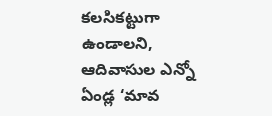కలసికట్టుగా ఉండాలని, ఆదివాసుల ఎన్నో ఏండ్ల ‘మావ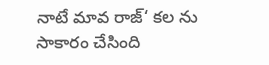నాటే మావ రాజ్‘ కల ను సాకారం చేసింది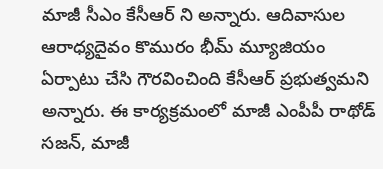మాజీ సీఎం కేసీఆర్ ని అన్నారు. ఆదివాసుల ఆరాధ్యదైవం కొమురం భీమ్ మ్యూజియం ఏర్పాటు చేసి గౌరవించింది కేసీఆర్ ప్రభుత్వమని అన్నారు. ఈ కార్యక్రమంలో మాజీ ఎంపీపీ రాథోడ్ సజన్, మాజీ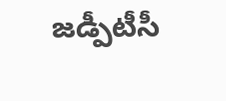జడ్పీటీసీ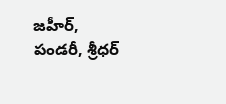జహీర్, పండరీ, శ్రీధర్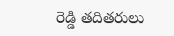రెడ్డి తదితరులు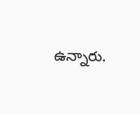ఉన్నారు.